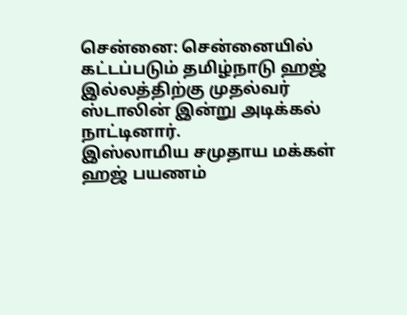சென்னை: சென்னையில் கட்டப்படும் தமிழ்நாடு ஹஜ் இல்லத்திற்கு முதல்வர் ஸ்டாலின் இன்று அடிக்கல் நாட்டினார்.
இஸ்லாமிய சமுதாய மக்கள் ஹஜ் பயணம்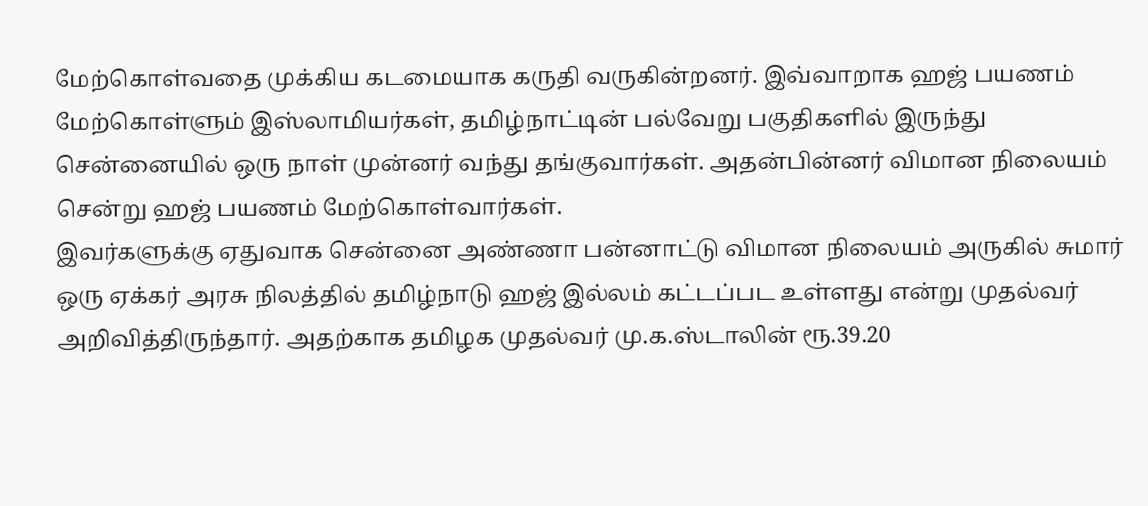மேற்கொள்வதை முக்கிய கடமையாக கருதி வருகின்றனர். இவ்வாறாக ஹஜ் பயணம் மேற்கொள்ளும் இஸ்லாமியர்கள், தமிழ்நாட்டின் பல்வேறு பகுதிகளில் இருந்து சென்னையில் ஒரு நாள் முன்னர் வந்து தங்குவார்கள். அதன்பின்னர் விமான நிலையம் சென்று ஹஜ் பயணம் மேற்கொள்வார்கள்.
இவர்களுக்கு ஏதுவாக சென்னை அண்ணா பன்னாட்டு விமான நிலையம் அருகில் சுமார் ஒரு ஏக்கர் அரசு நிலத்தில் தமிழ்நாடு ஹஜ் இல்லம் கட்டப்பட உள்ளது என்று முதல்வர் அறிவித்திருந்தார். அதற்காக தமிழக முதல்வர் மு.க.ஸ்டாலின் ரூ.39.20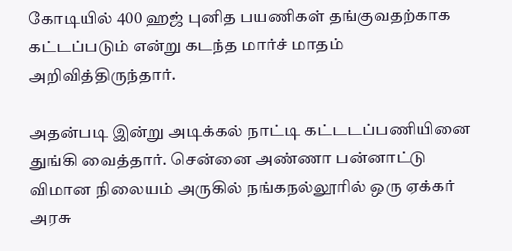கோடியில் 400 ஹஜ் புனித பயணிகள் தங்குவதற்காக கட்டப்படும் என்று கடந்த மார்ச் மாதம் அறிவித்திருந்தார்.

அதன்படி இன்று அடிக்கல் நாட்டி கட்டடப்பணியினை துங்கி வைத்தார். சென்னை அண்ணா பன்னாட்டு விமான நிலையம் அருகில் நங்கநல்லூரில் ஒரு ஏக்கர் அரசு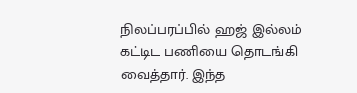நிலப்பரப்பில் ஹஜ் இல்லம் கட்டிட பணியை தொடங்கி வைத்தார். இந்த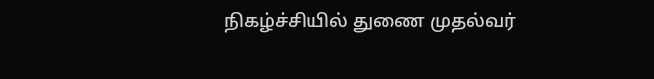நிகழ்ச்சியில் துணை முதல்வர்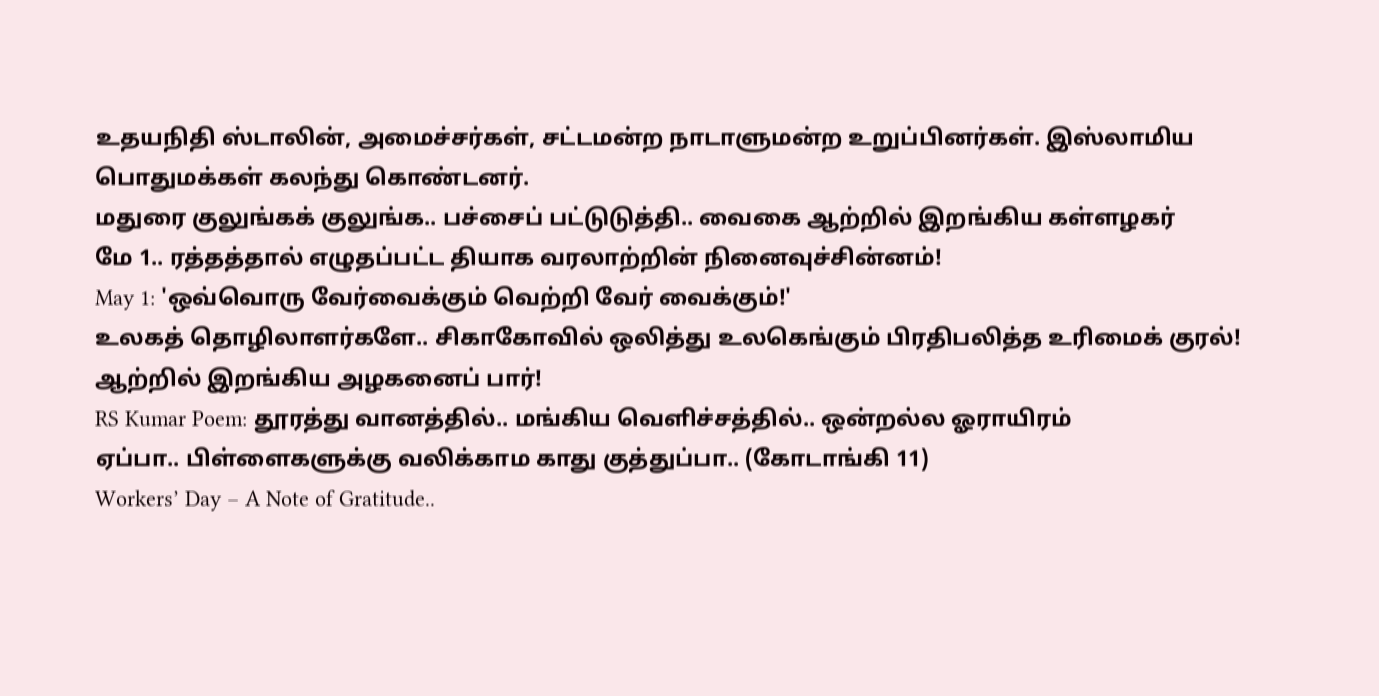உதயநிதி ஸ்டாலின், அமைச்சர்கள், சட்டமன்ற நாடாளுமன்ற உறுப்பினர்கள். இஸ்லாமிய பொதுமக்கள் கலந்து கொண்டனர்.
மதுரை குலுங்கக் குலுங்க.. பச்சைப் பட்டுடுத்தி.. வைகை ஆற்றில் இறங்கிய கள்ளழகர்
மே 1.. ரத்தத்தால் எழுதப்பட்ட தியாக வரலாற்றின் நினைவுச்சின்னம்!
May 1: 'ஒவ்வொரு வேர்வைக்கும் வெற்றி வேர் வைக்கும்!'
உலகத் தொழிலாளர்களே.. சிகாகோவில் ஒலித்து உலகெங்கும் பிரதிபலித்த உரிமைக் குரல்!
ஆற்றில் இறங்கிய அழகனைப் பார்!
RS Kumar Poem: தூரத்து வானத்தில்.. மங்கிய வெளிச்சத்தில்.. ஒன்றல்ல ஓராயிரம்
ஏப்பா.. பிள்ளைகளுக்கு வலிக்காம காது குத்துப்பா.. (கோடாங்கி 11)
Workers’ Day – A Note of Gratitude..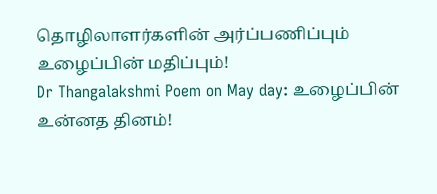தொழிலாளர்களின் அர்ப்பணிப்பும் உழைப்பின் மதிப்பும்!
Dr Thangalakshmi Poem on May day: உழைப்பின் உன்னத தினம்!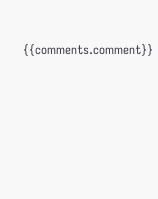{{comments.comment}}